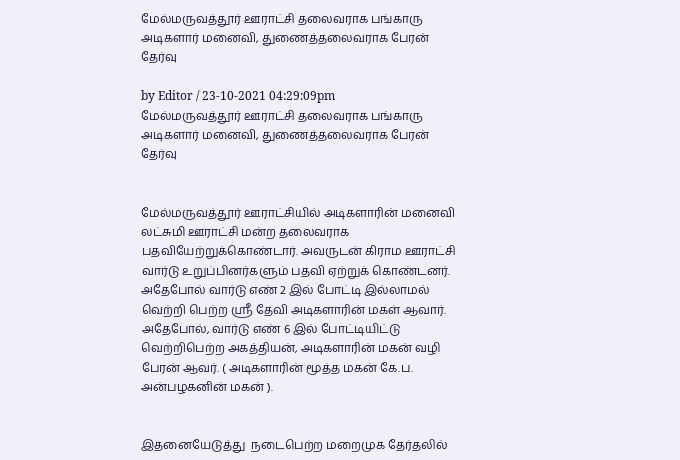மேல்மருவத்தூர் ஊராட்சி தலைவராக பங்காரு அடிகளார் மனைவி, துணைத்தலைவராக பேரன் தேர்வு

by Editor / 23-10-2021 04:29:09pm
மேல்மருவத்தூர் ஊராட்சி தலைவராக பங்காரு அடிகளார் மனைவி, துணைத்தலைவராக பேரன் தேர்வு


மேல்மருவத்தூர் ஊராட்சியில் அடிகளாரின் மனைவி லட்சுமி ஊராட்சி மன்ற தலைவராக பதவியேற்றுக்கொண்டார். அவருடன் கிராம ஊராட்சி வார்டு உறுப்பினர்களும் பதவி ஏற்றுக் கொண்டனர். அதேபோல் வார்டு எண் 2 இல் போட்டி இல்லாமல் வெற்றி பெற்ற ஸ்ரீ தேவி அடிகளாரின் மகள் ஆவார். அதேபோல், வார்டு எண் 6 இல் போட்டியிட்டு வெற்றிபெற்ற அகத்தியன், அடிகளாரின் மகன் வழி பேரன் ஆவர். ( அடிகளாரின் மூத்த மகன் கே.ப. அன்பழகனின் மகன் ).


இதனையேடுத்து  நடைபெற்ற மறைமுக தேர்தலில்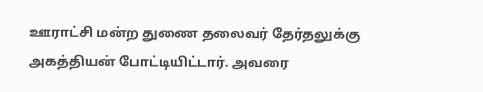ஊராட்சி மன்ற துணை தலைவர் தேர்தலுக்கு அகத்தியன் போட்டியிட்டார். அவரை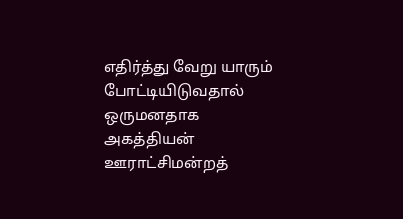எதிர்த்து வேறு யாரும் போட்டியிடுவதால் ஒருமனதாக அகத்தியன் ஊராட்சிமன்றத்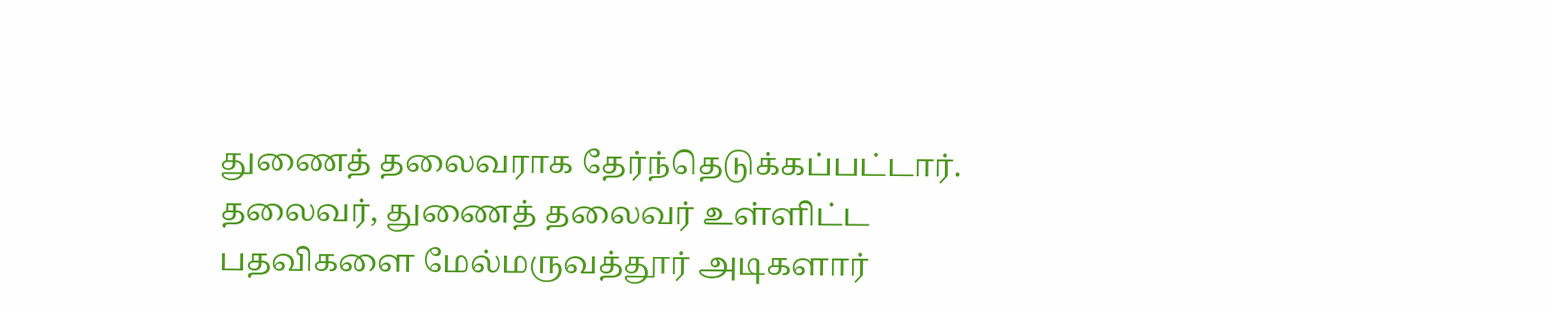துணைத் தலைவராக தேர்ந்தெடுக்கப்பட்டார். தலைவர், துணைத் தலைவர் உள்ளிட்ட பதவிகளை மேல்மருவத்தூர் அடிகளார்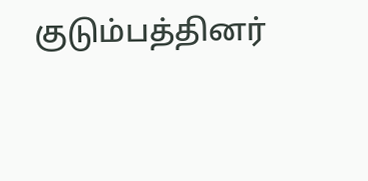குடும்பத்தினர்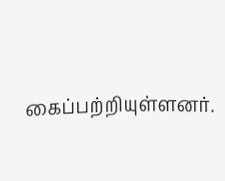கைப்பற்றியுள்ளனர்.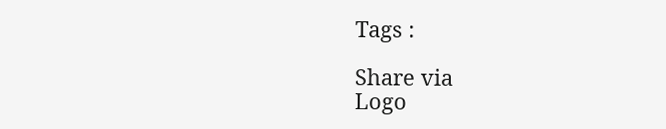Tags :

Share via
Logo